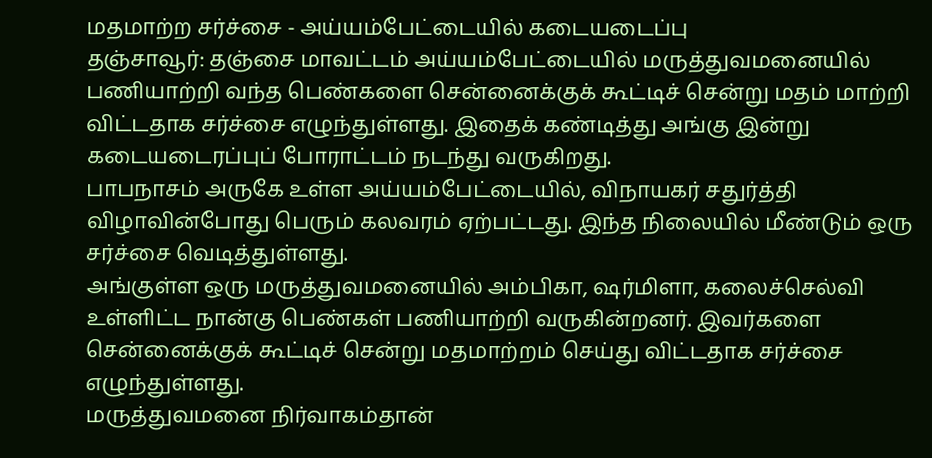மதமாற்ற சர்ச்சை - அய்யம்பேட்டையில் கடையடைப்பு
தஞ்சாவூர்: தஞ்சை மாவட்டம் அய்யம்பேட்டையில் மருத்துவமனையில் பணியாற்றி வந்த பெண்களை சென்னைக்குக் கூட்டிச் சென்று மதம் மாற்றி விட்டதாக சர்ச்சை எழுந்துள்ளது. இதைக் கண்டித்து அங்கு இன்று கடையடைரப்புப் போராட்டம் நடந்து வருகிறது.
பாபநாசம் அருகே உள்ள அய்யம்பேட்டையில், விநாயகர் சதுர்த்தி விழாவின்போது பெரும் கலவரம் ஏற்பட்டது. இந்த நிலையில் மீண்டும் ஒரு சர்ச்சை வெடித்துள்ளது.
அங்குள்ள ஒரு மருத்துவமனையில் அம்பிகா, ஷர்மிளா, கலைச்செல்வி உள்ளிட்ட நான்கு பெண்கள் பணியாற்றி வருகின்றனர். இவர்களை சென்னைக்குக் கூட்டிச் சென்று மதமாற்றம் செய்து விட்டதாக சர்ச்சை எழுந்துள்ளது.
மருத்துவமனை நிர்வாகம்தான்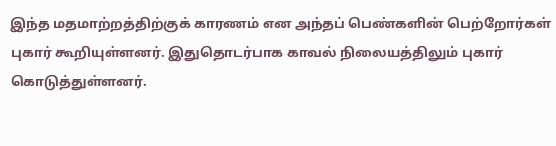இந்த மதமாற்றத்திற்குக் காரணம் என அந்தப் பெண்களின் பெற்றோர்கள் புகார் கூறியுள்ளனர். இதுதொடர்பாக காவல் நிலையத்திலும் புகார் கொடுத்துள்ளனர்.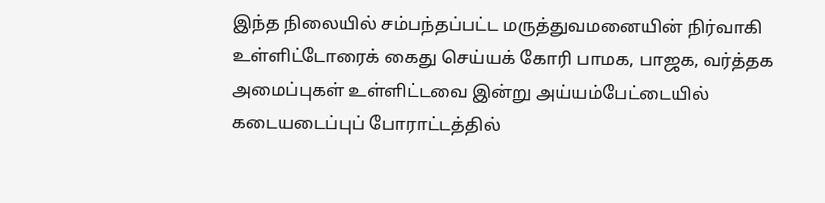இந்த நிலையில் சம்பந்தப்பட்ட மருத்துவமனையின் நிர்வாகி உள்ளிட்டோரைக் கைது செய்யக் கோரி பாமக, பாஜக, வர்த்தக அமைப்புகள் உள்ளிட்டவை இன்று அய்யம்பேட்டையில் கடையடைப்புப் போராட்டத்தில்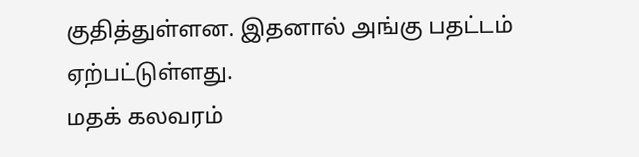குதித்துள்ளன. இதனால் அங்கு பதட்டம் ஏற்பட்டுள்ளது.
மதக் கலவரம்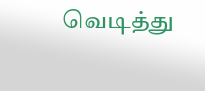வெடித்து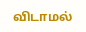விடாமல்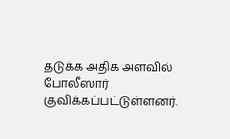தடுக்க அதிக அளவில் போலீஸார் குவிக்கப்பட்டுள்ளனர்.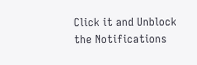Click it and Unblock the Notifications